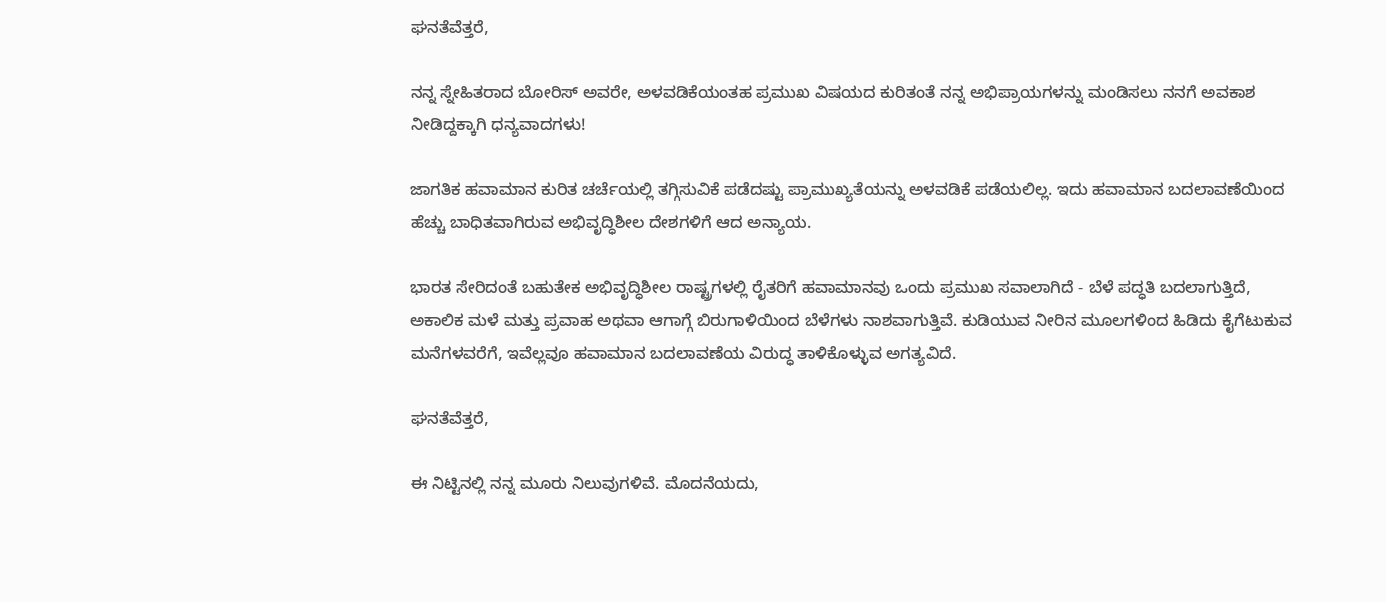ಘನತೆವೆತ್ತರೆ,

ನನ್ನ ಸ್ನೇಹಿತರಾದ ಬೋರಿಸ್ ಅವರೇ, ಅಳವಡಿಕೆಯಂತಹ ಪ್ರಮುಖ ವಿಷಯದ ಕುರಿತಂತೆ ನನ್ನ ಅಭಿಪ್ರಾಯಗಳನ್ನು ಮಂಡಿಸಲು ನನಗೆ ಅವಕಾಶ ನೀಡಿದ್ದಕ್ಕಾಗಿ ಧನ್ಯವಾದಗಳು!

ಜಾಗತಿಕ ಹವಾಮಾನ ಕುರಿತ ಚರ್ಚೆಯಲ್ಲಿ ತಗ್ಗಿಸುವಿಕೆ ಪಡೆದಷ್ಟು ಪ್ರಾಮುಖ್ಯತೆಯನ್ನು ಅಳವಡಿಕೆ ಪಡೆಯಲಿಲ್ಲ. ಇದು ಹವಾಮಾನ ಬದಲಾವಣೆಯಿಂದ ಹೆಚ್ಚು ಬಾಧಿತವಾಗಿರುವ ಅಭಿವೃದ್ಧಿಶೀಲ ದೇಶಗಳಿಗೆ ಆದ ಅನ್ಯಾಯ.

ಭಾರತ ಸೇರಿದಂತೆ ಬಹುತೇಕ ಅಭಿವೃದ್ಧಿಶೀಲ ರಾಷ್ಟ್ರಗಳಲ್ಲಿ ರೈತರಿಗೆ ಹವಾಮಾನವು ಒಂದು ಪ್ರಮುಖ ಸವಾಲಾಗಿದೆ - ಬೆಳೆ ಪದ್ಧತಿ ಬದಲಾಗುತ್ತಿದೆ, ಅಕಾಲಿಕ ಮಳೆ ಮತ್ತು ಪ್ರವಾಹ ಅಥವಾ ಆಗಾಗ್ಗೆ ಬಿರುಗಾಳಿಯಿಂದ ಬೆಳೆಗಳು ನಾಶವಾಗುತ್ತಿವೆ. ಕುಡಿಯುವ ನೀರಿನ ಮೂಲಗಳಿಂದ ಹಿಡಿದು ಕೈಗೆಟುಕುವ ಮನೆಗಳವರೆಗೆ, ಇವೆಲ್ಲವೂ ಹವಾಮಾನ ಬದಲಾವಣೆಯ ವಿರುದ್ಧ ತಾಳಿಕೊಳ್ಳುವ ಅಗತ್ಯವಿದೆ.

ಘನತೆವೆತ್ತರೆ,

ಈ ನಿಟ್ಟಿನಲ್ಲಿ ನನ್ನ ಮೂರು ನಿಲುವುಗಳಿವೆ. ಮೊದನೆಯದು,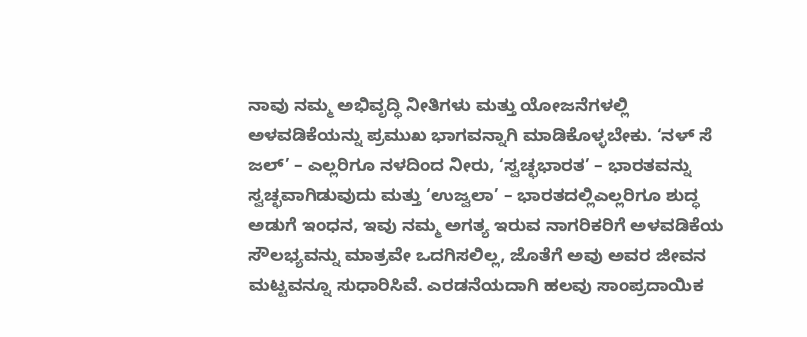ನಾವು ನಮ್ಮ ಅಭಿವೃದ್ಧಿ ನೀತಿಗಳು ಮತ್ತು ಯೋಜನೆಗಳಲ್ಲಿ ಅಳವಡಿಕೆಯನ್ನು ಪ್ರಮುಖ ಭಾಗವನ್ನಾಗಿ ಮಾಡಿಕೊಳ್ಳಬೇಕು. ‘ನಳ್ ಸೆ ಜಲ್’ – ಎಲ್ಲರಿಗೂ ನಳದಿಂದ ನೀರು, ‘ಸ್ವಚ್ಛಭಾರತ’ – ಭಾರತವನ್ನು ಸ್ವಚ್ಛವಾಗಿಡುವುದು ಮತ್ತು ‘ಉಜ್ವಲಾ’ – ಭಾರತದಲ್ಲಿಎಲ್ಲರಿಗೂ ಶುದ್ಧ ಅಡುಗೆ ಇಂಧನ, ಇವು ನಮ್ಮ ಅಗತ್ಯ ಇರುವ ನಾಗರಿಕರಿಗೆ ಅಳವಡಿಕೆಯ ಸೌಲಭ್ಯವನ್ನು ಮಾತ್ರವೇ ಒದಗಿಸಲಿಲ್ಲ, ಜೊತೆಗೆ ಅವು ಅವರ ಜೀವನ ಮಟ್ಟವನ್ನೂ ಸುಧಾರಿಸಿವೆ. ಎರಡನೆಯದಾಗಿ ಹಲವು ಸಾಂಪ್ರದಾಯಿಕ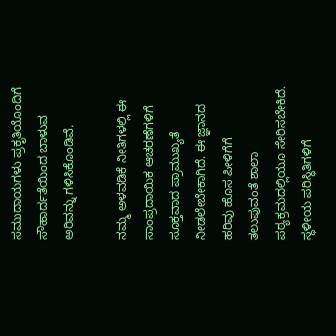ಸಮುದಾಯಗಳು ಪ್ರಕೃತಿಯೊಂದಿಗೆ ಸೌಹಾರ್ದತೆಯಿಂದ ಬಾಳುವ ಅರಿವನ್ನು ಗಳಿಸಿಕೊಂಡಿವೆ.

ನಮ್ಮ ಅಳವಡಿಕೆ ನೀತಿಗಳಲ್ಲಿ ಈ ಸಾಂಪ್ರದಾಯಿಕ ಆಚರಣೆಗಳಿಗೆ ಸೂಕ್ತವಾದ ಪ್ರಾಮುಖ್ಯತೆ ನೀಡಲೇಬೇಕಾಗಿದೆ. ಈ ಜ್ಞಾನದ ಹರಿವು ಹೊಸ ಪೀಳಿಗೆಗೆ ತಲುಪುವಂತೆ ಶಾಲಾ ಪಠ್ಯಕ್ರಮದಲ್ಲಿಯೂ ಸೇರಿಸಬೇಕಿದೆ. ಸ್ಥಳೀಯ ಪರಿಸ್ಥಿತಿಗಳಿಗೆ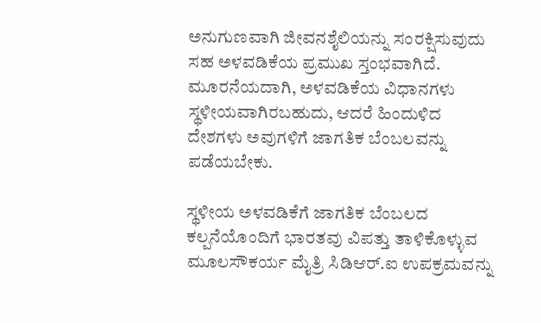ಅನುಗುಣವಾಗಿ ಜೀವನಶೈಲಿಯನ್ನು ಸಂರಕ್ಷಿಸುವುದು ಸಹ ಅಳವಡಿಕೆಯ ಪ್ರಮುಖ ಸ್ತಂಭವಾಗಿದೆ. ಮೂರನೆಯದಾಗಿ, ಅಳವಡಿಕೆಯ ವಿಧಾನಗಳು ಸ್ಥಳೀಯವಾಗಿರಬಹುದು, ಆದರೆ ಹಿಂದುಳಿದ ದೇಶಗಳು ಅವುಗಳಿಗೆ ಜಾಗತಿಕ ಬೆಂಬಲವನ್ನು ಪಡೆಯಬೇಕು.

ಸ್ಥಳೀಯ ಅಳವಡಿಕೆಗೆ ಜಾಗತಿಕ ಬೆಂಬಲದ ಕಲ್ಪನೆಯೊಂದಿಗೆ ಭಾರತವು ವಿಪತ್ತು ತಾಳಿಕೊಳ್ಳುವ ಮೂಲಸೌಕರ್ಯ ಮೈತ್ರಿ ಸಿಡಿಆರ್.ಐ ಉಪಕ್ರಮವನ್ನು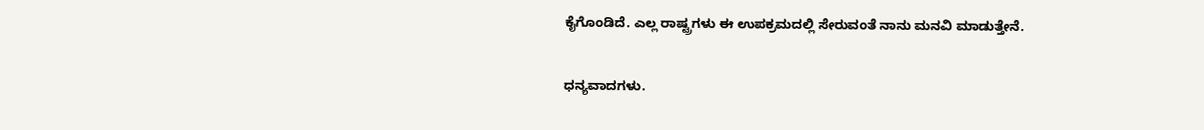ಕೈಗೊಂಡಿದೆ. ಎಲ್ಲ ರಾಷ್ಟ್ರಗಳು ಈ ಉಪಕ್ರಮದಲ್ಲಿ ಸೇರುವಂತೆ ನಾನು ಮನವಿ ಮಾಡುತ್ತೇನೆ.

ಧನ್ಯವಾದಗಳು.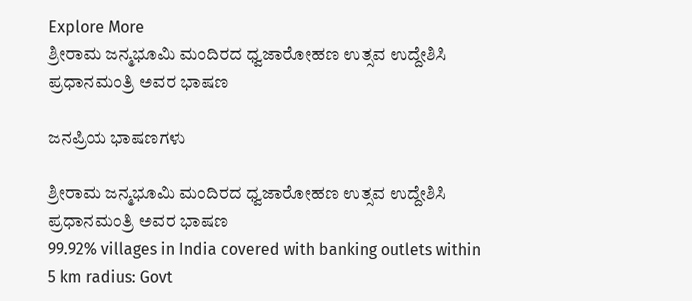Explore More
ಶ್ರೀರಾಮ ಜನ್ಮಭೂಮಿ ಮಂದಿರದ ಧ್ವಜಾರೋಹಣ ಉತ್ಸವ ಉದ್ದೇಶಿಸಿ ಪ್ರಧಾನಮಂತ್ರಿ ಅವರ ಭಾಷಣ

ಜನಪ್ರಿಯ ಭಾಷಣಗಳು

ಶ್ರೀರಾಮ ಜನ್ಮಭೂಮಿ ಮಂದಿರದ ಧ್ವಜಾರೋಹಣ ಉತ್ಸವ ಉದ್ದೇಶಿಸಿ ಪ್ರಧಾನಮಂತ್ರಿ ಅವರ ಭಾಷಣ
99.92% villages in India covered with banking outlets within 5 km radius: Govt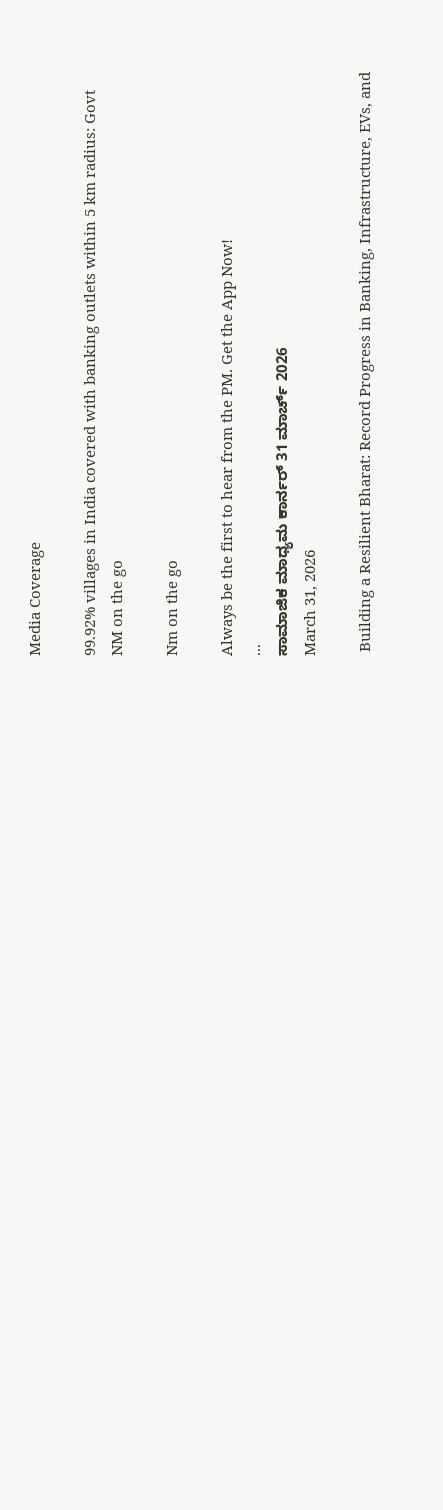Media Coverage

99.92% villages in India covered with banking outlets within 5 km radius: Govt
NM on the go

Nm on the go

Always be the first to hear from the PM. Get the App Now!
...
ಸಾಮಾಜಿಕ ಮಾಧ್ಯಮ ಕಾರ್ನರ್ 31 ಮಾರ್ಚ್ 2026
March 31, 2026

 Building a Resilient Bharat: Record Progress in Banking, Infrastructure, EVs, and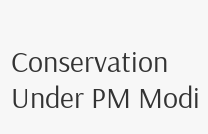Conservation Under PM Modi